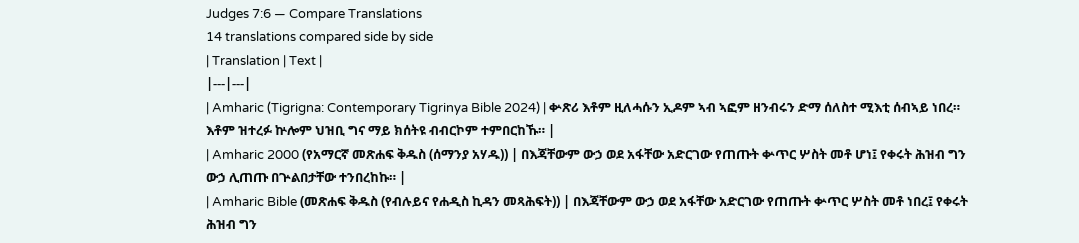Judges 7:6 — Compare Translations
14 translations compared side by side
| Translation | Text |
|---|---|
| Amharic (Tigrigna: Contemporary Tigrinya Bible 2024) | ቍጽሪ እቶም ዚለሓሱን ኢዶም ኣብ ኣፎም ዘንብሩን ድማ ሰለስተ ሚእቲ ሰብኣይ ነበረ። እቶም ዝተረፉ ኵሎም ህዝቢ ግና ማይ ክሰትዩ ብብርኮም ተምበርከኹ። |
| Amharic 2000 (የአማርኛ መጽሐፍ ቅዱስ (ሰማንያ አሃዱ)) | በእጃቸውም ውኃ ወደ አፋቸው አድርገው የጠጡት ቍጥር ሦስት መቶ ሆነ፤ የቀሩት ሕዝብ ግን ውኃ ሊጠጡ በጕልበታቸው ተንበረከኩ። |
| Amharic Bible (መጽሐፍ ቅዱስ (የብሉይና የሐዲስ ኪዳን መጻሕፍት)) | በእጃቸውም ውኃ ወደ አፋቸው አድርገው የጠጡት ቍጥር ሦስት መቶ ነበረ፤ የቀሩት ሕዝብ ግን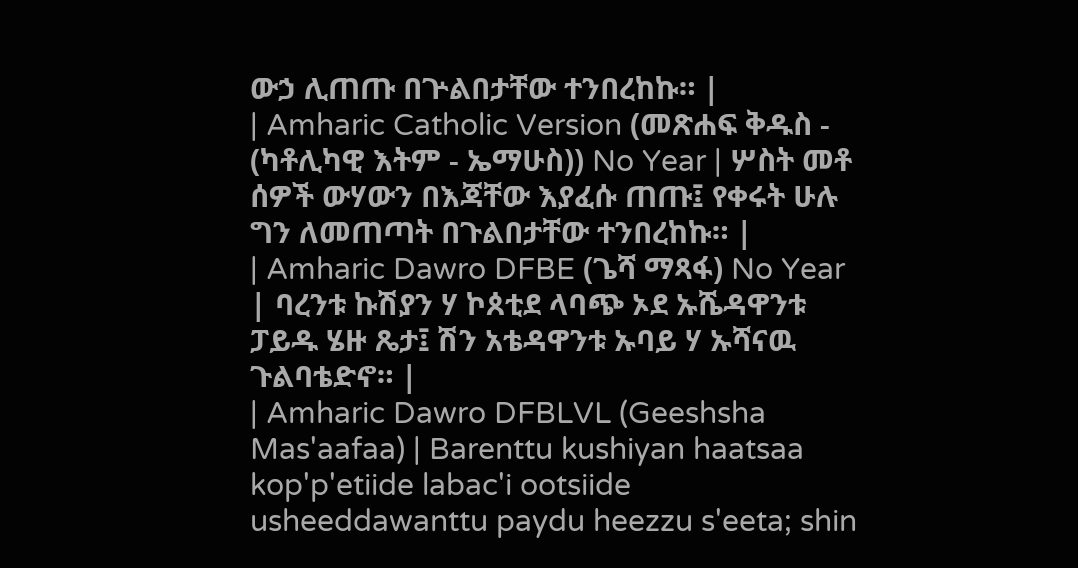ውኃ ሊጠጡ በጕልበታቸው ተንበረከኩ። |
| Amharic Catholic Version (መጽሐፍ ቅዱስ - (ካቶሊካዊ እትም - ኤማሁስ)) No Year | ሦስት መቶ ሰዎች ውሃውን በእጃቸው እያፈሱ ጠጡ፤ የቀሩት ሁሉ ግን ለመጠጣት በጉልበታቸው ተንበረከኩ። |
| Amharic Dawro DFBE (ጌሻ ማጻፋ) No Year | ባረንቱ ኩሽያን ሃ ኮጰቲደ ላባጭ ኦደ ኡሼዳዋንቱ ፓይዱ ሄዙ ጼታ፤ ሽን አቴዳዋንቱ ኡባይ ሃ ኡሻናዉ ጉልባቴድኖ። |
| Amharic Dawro DFBLVL (Geeshsha Mas'aafaa) | Barenttu kushiyan haatsaa kop'p'etiide labac'i ootsiide usheeddawanttu paydu heezzu s'eeta; shin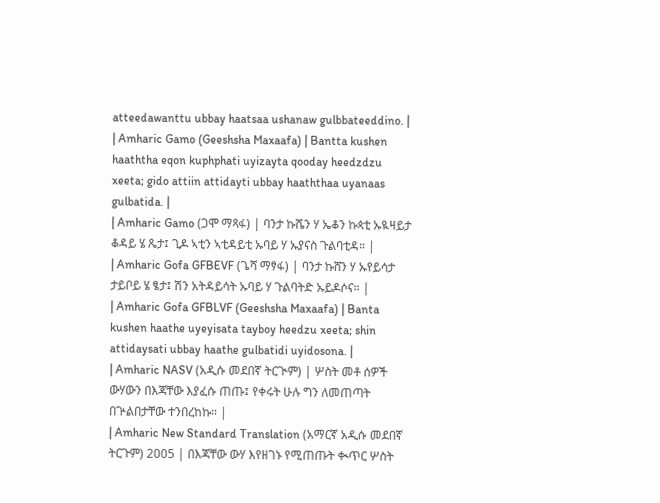atteedawanttu ubbay haatsaa ushanaw gulbbateeddino. |
| Amharic Gamo (Geeshsha Maxaafa) | Bantta kushen haaththa eqon kuphphati uyizayta qooday heedzdzu xeeta; gido attiin attidayti ubbay haaththaa uyanaas gulbatida. |
| Amharic Gamo (ጋሞ ማጻፋ) | ባንታ ኩሼን ሃ ኤቆን ኩጳቲ ኡዪዛይታ ቆዳይ ሄ ጼታ፤ ጊዶ ኣቲን ኣቲዳይቲ ኡባይ ሃ ኡያናስ ጉልባቲዳ። |
| Amharic Gofa GFBEVF (ጌሻ ማፃፋ) | ባንታ ኩሸን ሃ ኡየይሳታ ታይቦይ ሄ ፄታ፤ ሽን አትዳይሳት ኡባይ ሃ ጉልባትድ ኡይዶሶና። |
| Amharic Gofa GFBLVF (Geeshsha Maxaafa) | Banta kushen haathe uyeyisata tayboy heedzu xeeta; shin attidaysati ubbay haathe gulbatidi uyidosona. |
| Amharic NASV (አዲሱ መደበኛ ትርጒም) | ሦስት መቶ ሰዎች ውሃውን በእጃቸው እያፈሱ ጠጡ፤ የቀሩት ሁሉ ግን ለመጠጣት በጕልበታቸው ተንበረከኩ። |
| Amharic New Standard Translation (አማርኛ አዲሱ መደበኛ ትርጉም) 2005 | በእጃቸው ውሃ እየዘገኑ የሚጠጡት ቊጥር ሦስት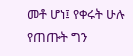መቶ ሆነ፤ የቀሩት ሁሉ የጠጡት ግን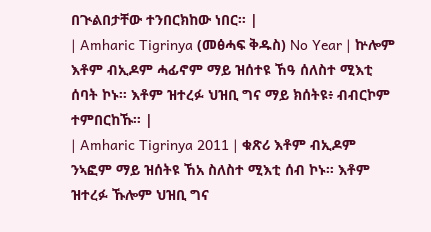በጒልበታቸው ተንበርክከው ነበር። |
| Amharic Tigrinya (መፅሓፍ ቅዱስ) No Year | ኵሎም እቶም ብኢዶም ሓፊኖም ማይ ዝሰተዩ ኸዓ ሰለስተ ሚእቲ ሰባት ኮኑ። እቶም ዝተረፉ ህዝቢ ግና ማይ ክሰትዩ፥ ብብርኮም ተምበርከኹ። |
| Amharic Tigrinya 2011 | ቁጽሪ እቶም ብኢዶም ንኣፎም ማይ ዝሰትዩ ኸአ ስለስተ ሚእቲ ሰብ ኮኑ። እቶም ዝተረፉ ኹሎም ህዝቢ ግና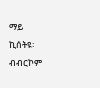ማይ ኪሰትዩ፡ ብብርኮም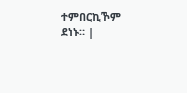ተምበርኪኾም ደነኑ። |